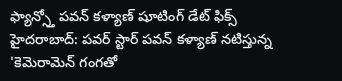ఫ్యాన్స్తో పవన్ కళ్యాణ్ షూటింగ్ డేట్ ఫిక్స్
హైదరాబాద్: పవర్ స్టార్ పవన్ కళ్యాణ్ నటిస్తున్న 'కెమెరామెన్ గంగతో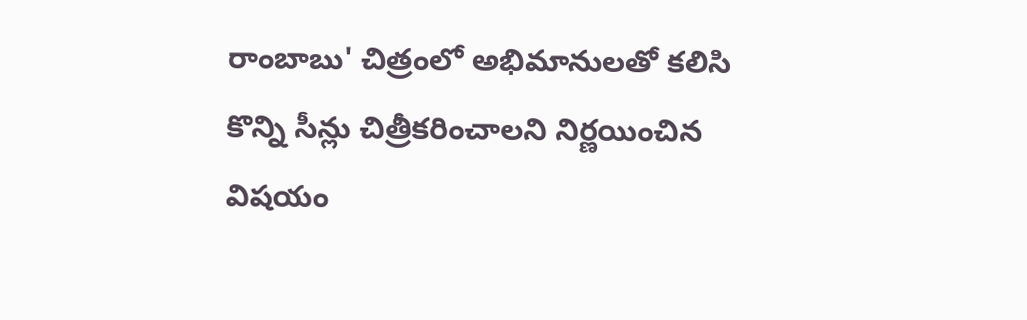రాంబాబు' చిత్రంలో అభిమానులతో కలిసి కొన్ని సీన్లు చిత్రీకరించాలని నిర్ణయించిన విషయం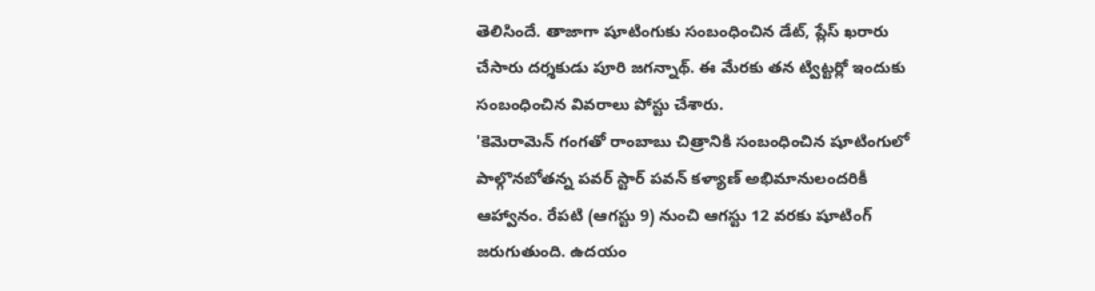తెలిసిందే. తాజాగా షూటింగుకు సంబంధించిన డేట్, ప్లేస్ ఖరారు చేసారు దర్శకుడు పూరి జగన్నాథ్. ఈ మేరకు తన ట్విట్టర్లో ఇందుకు సంబంధించిన వివరాలు పోస్టు చేశారు.
'కెమెరామెన్ గంగతో రాంబాబు చిత్రానికి సంబంధించిన షూటింగులో పాల్గొనబోతన్న పవర్ స్టార్ పవన్ కళ్యాణ్ అభిమానులందరికీ ఆహ్వానం. రేపటి (ఆగస్టు 9) నుంచి ఆగస్టు 12 వరకు షూటింగ్ జరుగుతుంది. ఉదయం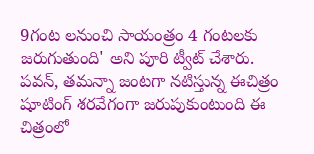9గంట లనుంచి సాయంత్రం 4 గంటలకు జరుగుతుంది' అని పూరి ట్వీట్ చేశారు.
పవన్, తమన్నా జంటగా నటిస్తున్న ఈచిత్రం షూటింగ్ శరవేగంగా జరుపుకుంటుంది ఈ చిత్రంలో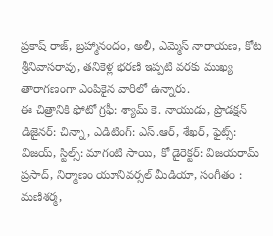ప్రకాష్ రాజ్, బ్రహ్మానందం, అలీ, ఎమ్మెస్ నారాయణ, కోట శ్రీనివాసరావు, తనికెళ్ల భరణి ఇప్పటి వరకు ముఖ్య తారాగణంగా ఎంపికైన వారిలో ఉన్నారు.
ఈ చిత్రానికి ఫోటో గ్రఫీ: శ్యామ్ కె. నాయుడు, ప్రొడక్షన్ డిజైనర్: చిన్నా, ఎడిటింగ్: ఎస్.ఆర్, శేఖర్, ఫైట్స్: విజయ్, స్టిల్స్: మాగంటి సాయి, కో డైరెక్టర్: విజయరామ్ ప్రసాద్, నిర్మాణం యూనివర్సల్ మీడియా, సంగీతం : మణిశర్మ,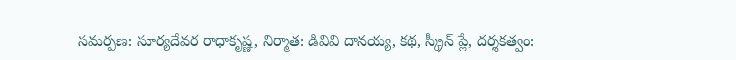సమర్పణ: సూర్యదేవర రాధాకృష్ణ, నిర్మాత: డివివి దానయ్య, కథ, స్క్రీన్ ప్లే, దర్శకత్వం: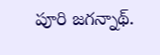పూరి జగన్నాథ్.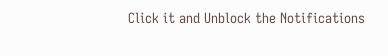Click it and Unblock the Notifications